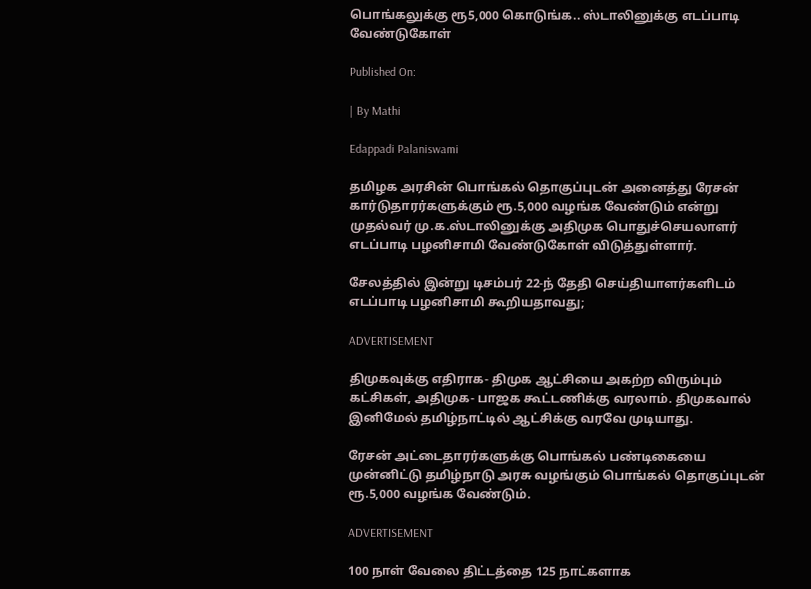பொங்கலுக்கு ரூ5,000 கொடுங்க.. ஸ்டாலினுக்கு எடப்பாடி வேண்டுகோள்

Published On:

| By Mathi

Edappadi Palaniswami

தமிழக அரசின் பொங்கல் தொகுப்புடன் அனைத்து ரேசன் கார்டுதாரர்களுக்கும் ரூ.5,000 வழங்க வேண்டும் என்று முதல்வர் மு.க.ஸ்டாலினுக்கு அதிமுக பொதுச்செயலாளர் எடப்பாடி பழனிசாமி வேண்டுகோள் விடுத்துள்ளார்.

சேலத்தில் இன்று டிசம்பர் 22-ந் தேதி செய்தியாளர்களிடம் எடப்பாடி பழனிசாமி கூறியதாவது;

ADVERTISEMENT

திமுகவுக்கு எதிராக- திமுக ஆட்சியை அகற்ற விரும்பும் கட்சிகள், அதிமுக- பாஜக கூட்டணிக்கு வரலாம். திமுகவால் இனிமேல் தமிழ்நாட்டில் ஆட்சிக்கு வரவே முடியாது.

ரேசன் அட்டைதாரர்களுக்கு பொங்கல் பண்டிகையை முன்னிட்டு தமிழ்நாடு அரசு வழங்கும் பொங்கல் தொகுப்புடன் ரூ.5,000 வழங்க வேண்டும்.

ADVERTISEMENT

100 நாள் வேலை திட்டத்தை 125 நாட்களாக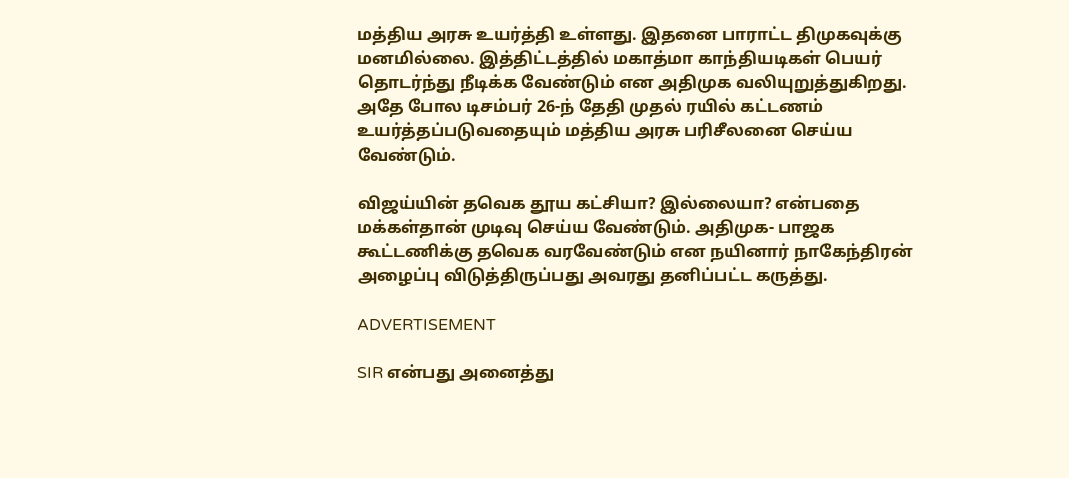மத்திய அரசு உயர்த்தி உள்ளது. இதனை பாராட்ட திமுகவுக்கு மனமில்லை. இத்திட்டத்தில் மகாத்மா காந்தியடிகள் பெயர் தொடர்ந்து நீடிக்க வேண்டும் என அதிமுக வலியுறுத்துகிறது. அதே போல டிசம்பர் 26-ந் தேதி முதல் ரயில் கட்டணம் உயர்த்தப்படுவதையும் மத்திய அரசு பரிசீலனை செய்ய வேண்டும்.

விஜய்யின் தவெக தூய கட்சியா? இல்லையா? என்பதை மக்கள்தான் முடிவு செய்ய வேண்டும். அதிமுக- பாஜக கூட்டணிக்கு தவெக வரவேண்டும் என நயினார் நாகேந்திரன் அழைப்பு விடுத்திருப்பது அவரது தனிப்பட்ட கருத்து.

ADVERTISEMENT

SIR என்பது அனைத்து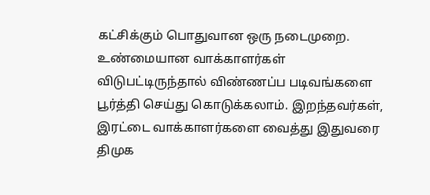கட்சிக்கும் பொதுவான ஒரு நடைமுறை. உண்மையான வாக்காளர்கள் விடுபட்டிருந்தால் விண்ணப்ப படிவங்களை பூர்த்தி செய்து கொடுக்கலாம். இறந்தவர்கள், இரட்டை வாக்காளர்களை வைத்து இதுவரை திமுக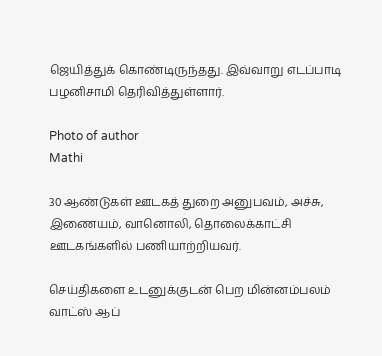ஜெயித்துக் கொண்டிருந்தது. இவ்வாறு எடப்பாடி பழனிசாமி தெரிவித்துள்ளார்.

Photo of author
Mathi

30 ஆண்டுகள் ஊடகத் துறை அனுபவம், அச்சு, இணையம், வானொலி, தொலைக்காட்சி ஊடகங்களில் பணியாற்றியவர்.

செய்திகளை உடனுக்குடன் பெற மின்னம்பலம் வாட்ஸ் ஆப்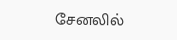சேனலில்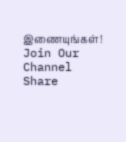இணையுங்கள்!
Join Our Channel
Share